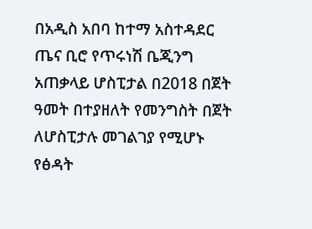በአዲስ አበባ ከተማ አስተዳደር ጤና ቢሮ የጥሩነሽ ቤጂንግ አጠቃላይ ሆስፒታል በ2018 በጀት ዓመት በተያዘለት የመንግስት በጀት ለሆስፒታሉ መገልገያ የሚሆኑ የፅዳት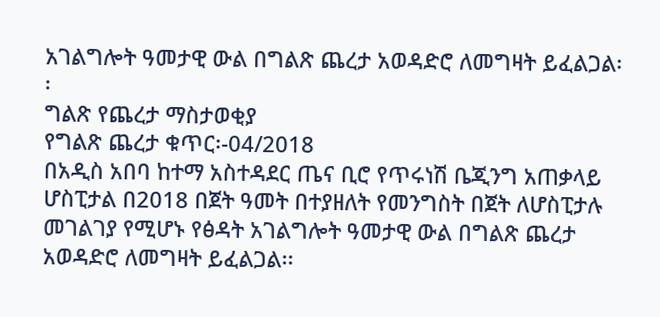አገልግሎት ዓመታዊ ውል በግልጽ ጨረታ አወዳድሮ ለመግዛት ይፈልጋል፡፡
ግልጽ የጨረታ ማስታወቂያ
የግልጽ ጨረታ ቁጥር፡-04/2018
በአዲስ አበባ ከተማ አስተዳደር ጤና ቢሮ የጥሩነሽ ቤጂንግ አጠቃላይ ሆስፒታል በ2018 በጀት ዓመት በተያዘለት የመንግስት በጀት ለሆስፒታሉ መገልገያ የሚሆኑ የፅዳት አገልግሎት ዓመታዊ ውል በግልጽ ጨረታ አወዳድሮ ለመግዛት ይፈልጋል፡፡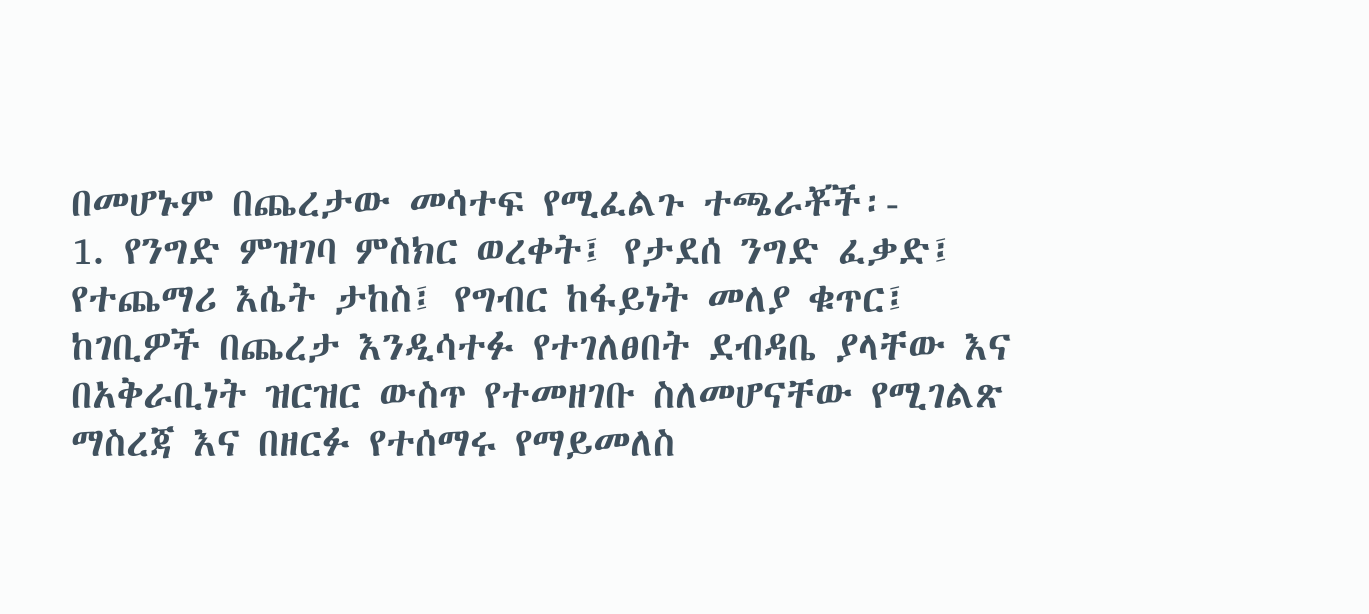በመሆኑም በጨረታው መሳተፍ የሚፈልጉ ተጫራቾች፡-
1. የንግድ ምዝገባ ምስክር ወረቀት፤ የታደሰ ንግድ ፈቃድ፤ የተጨማሪ እሴት ታከስ፤ የግብር ከፋይነት መለያ ቁጥር፤ ከገቢዎች በጨረታ እንዲሳተፉ የተገለፀበት ደብዳቤ ያላቸው እና በአቅራቢነት ዝርዝር ውስጥ የተመዘገቡ ስለመሆናቸው የሚገልጽ ማስረጃ እና በዘርፉ የተሰማሩ የማይመለስ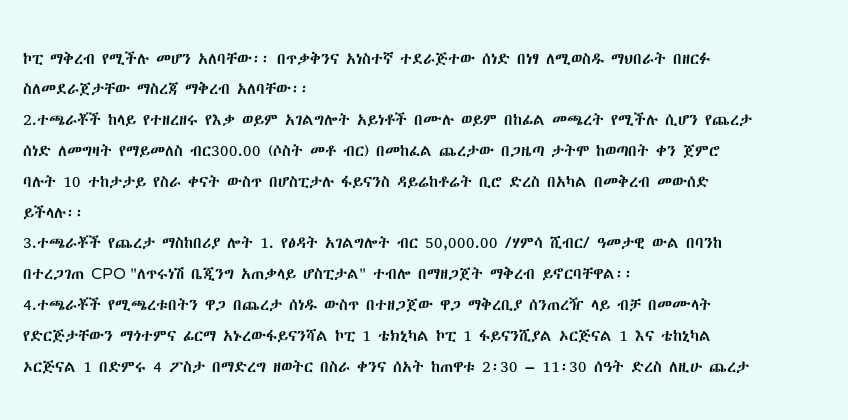ኮፒ ማቅረብ የሚችሉ መሆን አለባቸው፡፡ በጥቃቅንና አነስተኛ ተደራጅተው ሰነድ በነፃ ለሚወስዱ ማህበራት በዘርፉ ስለመደራጀታቸው ማስረጃ ማቅረብ አለባቸው፡፡
2.ተጫራቾች ከላይ የተዘረዘሩ የእቃ ወይም አገልግሎት አይነቶች በሙሉ ወይም በከፊል መጫረት የሚችሉ ሲሆን የጨረታ ሰነድ ለመግዛት የማይመለስ ብር300.00 (ሶስት መቶ ብር) በመከፈል ጨረታው በጋዜጣ ታትሞ ከወጣበት ቀን ጀምሮ ባሉት 10 ተከታታይ የስራ ቀናት ውስጥ በሆስፒታሉ ፋይናንስ ዳይሬከቶሬት ቢሮ ድረስ በአካል በመቅረብ መውሰድ ይችላሉ፡፡
3.ተጫራቾች የጨረታ ማስከበሪያ ሎት 1. የፅዳት አገልግሎት ብር 50,000.00 /ሃምሳ ሺብር/ ዓመታዊ ውል በባንከ በተረጋገጠ CPO "ለጥሩነሽ ቤጂንግ አጠቃላይ ሆስፒታል" ተብሎ በማዘጋጀት ማቅረብ ይኖርባቸዋል፡፡
4.ተጫራቾች የሚጫረቱበትን ዋጋ በጨረታ ሰነዱ ውስጥ በተዘጋጀው ዋጋ ማቅረቢያ ሰንጠረዥ ላይ ብቻ በመሙላት የድርጅታቸውን ማጎተምና ፊርማ አኑረውፋይናንሻል ኮፒ 1 ቴክኒካል ኮፒ 1 ፋይናንሺያል ኦርጅናል 1 እና ቴከኒካል ኦርጅናል 1 በድምሩ 4 ፖስታ በማድረግ ዘወትር በስራ ቀንና ሰአት ከጠዋቱ 2፡30 – 11፡30 ሰዓት ድረስ ለዚሁ ጨረታ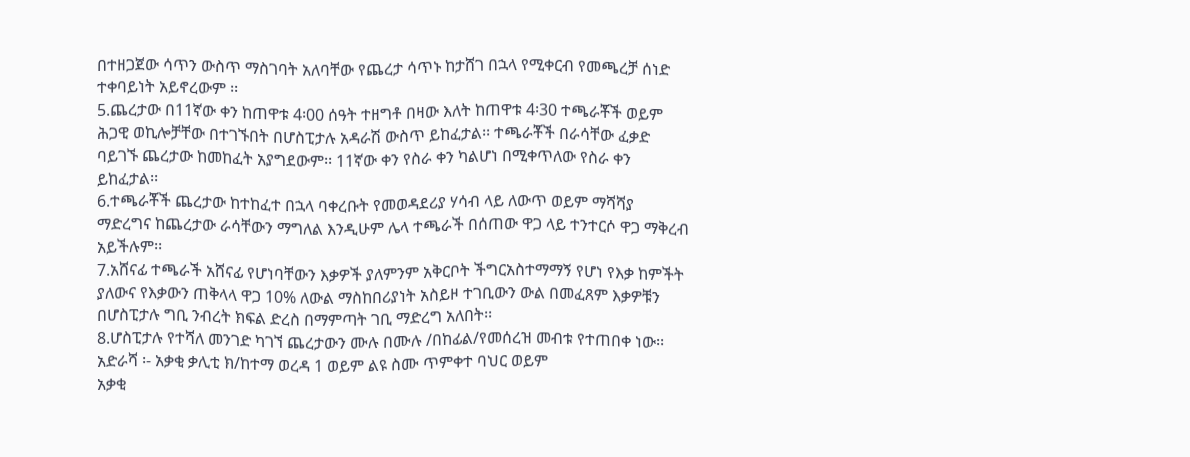በተዘጋጀው ሳጥን ውስጥ ማስገባት አለባቸው የጨረታ ሳጥኑ ከታሸገ በኋላ የሚቀርብ የመጫረቻ ሰነድ ተቀባይነት አይኖረውም ፡፡
5.ጨረታው በ11ኛው ቀን ከጠዋቱ 4፡00 ሰዓት ተዘግቶ በዛው እለት ከጠዋቱ 4፡30 ተጫራቾች ወይም ሕጋዊ ወኪሎቻቸው በተገኙበት በሆስፒታሉ አዳራሽ ውስጥ ይከፈታል፡፡ ተጫራቾች በራሳቸው ፈቃድ ባይገኙ ጨረታው ከመከፈት አያግደውም፡፡ 11ኛው ቀን የስራ ቀን ካልሆነ በሚቀጥለው የስራ ቀን ይከፈታል፡፡
6.ተጫራቾች ጨረታው ከተከፈተ በኋላ ባቀረቡት የመወዳደሪያ ሃሳብ ላይ ለውጥ ወይም ማሻሻያ ማድረግና ከጨረታው ራሳቸውን ማግለል እንዲሁም ሌላ ተጫራች በሰጠው ዋጋ ላይ ተንተርሶ ዋጋ ማቅረብ አይችሉም፡፡
7.አሸናፊ ተጫራች አሸናፊ የሆነባቸውን እቃዎች ያለምንም አቅርቦት ችግርአስተማማኝ የሆነ የእቃ ከምችት ያለውና የእቃውን ጠቅላላ ዋጋ 10% ለውል ማስከበሪያነት አስይዞ ተገቢውን ውል በመፈጸም እቃዎቹን በሆስፒታሉ ግቢ ንብረት ክፍል ድረስ በማምጣት ገቢ ማድረግ አለበት፡፡
8.ሆስፒታሉ የተሻለ መንገድ ካገኘ ጨረታውን ሙሉ በሙሉ /በከፊል/የመሰረዝ መብቱ የተጠበቀ ነው፡፡
አድራሻ ፡- አቃቂ ቃሊቲ ክ/ከተማ ወረዳ 1 ወይም ልዩ ስሙ ጥምቀተ ባህር ወይም
አቃቂ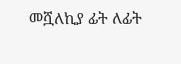መሿለኪያ ፊት ለፊት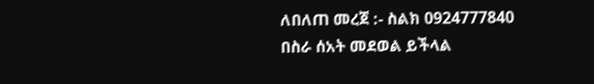ለበለጠ መረጀ :- ስልክ 0924777840 በስራ ሰአት መደወል ይችላል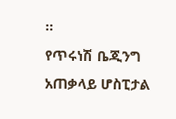፡፡
የጥሩነሽ ቤጂንግ አጠቃላይ ሆስፒታል